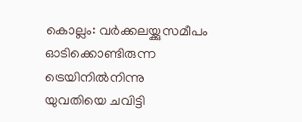കൊല്ലം: വർക്കലയ്ക്കുസമീപം ഓടിക്കൊണ്ടിരുന്ന ട്രെയിനിൽനിന്നു യുവതിയെ ചവിട്ടി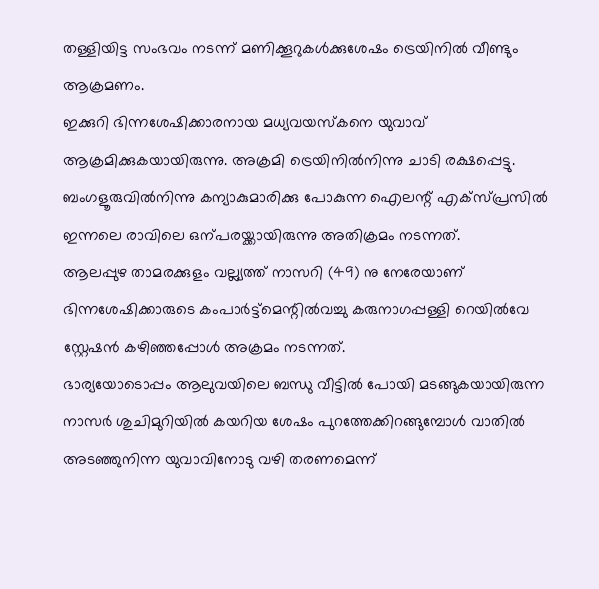തള്ളിയിട്ട സംഭവം നടന്ന് മണിക്കൂറുകൾക്കുശേഷം ട്രെയിനിൽ വീണ്ടും ആക്രമണം.
ഇക്കുറി ഭിന്നശേഷിക്കാരനായ മധ്യവയസ്കനെ യുവാവ് ആക്രമിക്കുകയായിരുന്നു. അക്രമി ട്രെയിനിൽനിന്നു ചാടി രക്ഷപ്പെട്ടു. ബംഗളൂരുവിൽനിന്നു കന്യാകുമാരിക്കു പോകുന്ന ഐലന്റ് എക്സ്പ്രസിൽ ഇന്നലെ രാവിലെ ഒന്പരയ്ക്കായിരുന്നു അതിക്രമം നടന്നത്.
ആലപ്പുഴ താമരക്കുളം വല്ല്യത്ത് നാസറി (49) നു നേരേയാണ് ഭിന്നശേഷിക്കാരുടെ കംപാർട്ട്മെന്റിൽവച്ചു കരുനാഗപ്പള്ളി റെയിൽവേ സ്റ്റേഷൻ കഴിഞ്ഞപ്പോൾ അക്രമം നടന്നത്.
ഭാര്യയോടൊപ്പം ആലുവയിലെ ബന്ധു വീട്ടിൽ പോയി മടങ്ങുകയായിരുന്ന നാസർ ശുചിമുറിയിൽ കയറിയ ശേഷം പുറത്തേക്കിറങ്ങുമ്പോൾ വാതിൽ അടഞ്ഞുനിന്ന യുവാവിനോടു വഴി തരണമെന്ന്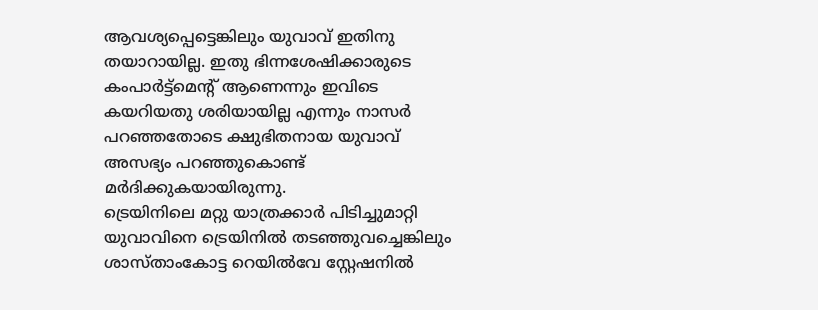ആവശ്യപ്പെട്ടെങ്കിലും യുവാവ് ഇതിനു തയാറായില്ല. ഇതു ഭിന്നശേഷിക്കാരുടെ കംപാർട്ട്മെന്റ് ആണെന്നും ഇവിടെ കയറിയതു ശരിയായില്ല എന്നും നാസർ പറഞ്ഞതോടെ ക്ഷുഭിതനായ യുവാവ് അസഭ്യം പറഞ്ഞുകൊണ്ട് മർദിക്കുകയായിരുന്നു.
ട്രെയിനിലെ മറ്റു യാത്രക്കാർ പിടിച്ചുമാറ്റി യുവാവിനെ ട്രെയിനിൽ തടഞ്ഞുവച്ചെങ്കിലും ശാസ്താംകോട്ട റെയിൽവേ സ്റ്റേഷനിൽ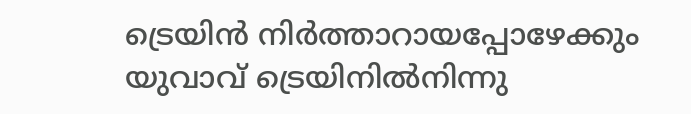ട്രെയിൻ നിർത്താറായപ്പോഴേക്കും യുവാവ് ട്രെയിനിൽനിന്നു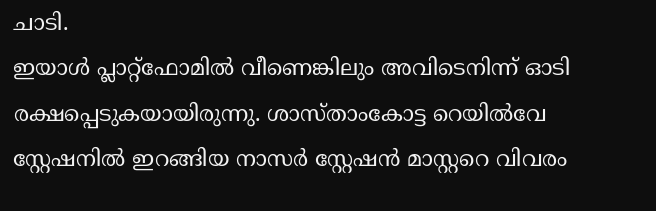ചാടി.
ഇയാൾ പ്ലാറ്റ്ഫോമിൽ വീണെങ്കിലും അവിടെനിന്ന് ഓടി രക്ഷപ്പെടുകയായിരുന്നു. ശാസ്താംകോട്ട റെയിൽവേ സ്റ്റേഷനിൽ ഇറങ്ങിയ നാസർ സ്റ്റേഷൻ മാസ്റ്ററെ വിവരം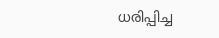ധരിപ്പിച്ച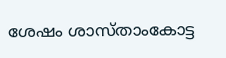ശേഷം ശാസ്താംകോട്ട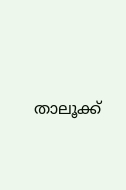താലൂക്ക്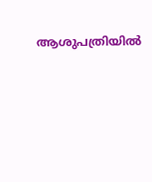ആശുപത്രിയിൽ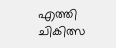എത്തി ചികിത്സ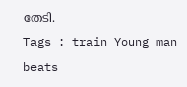തേടി.
Tags : train Young man beats